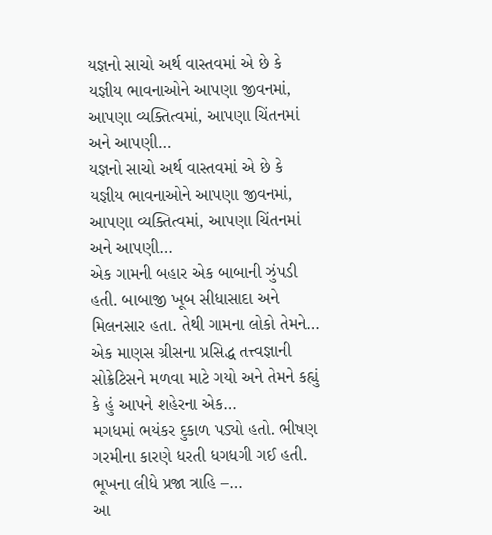યજ્ઞનો સાચો અર્થ વાસ્તવમાં એ છે કે યજ્ઞીય ભાવનાઓને આપણા જીવનમાં, આપણા વ્યક્તિત્વમાં, આપણા ચિંતનમાં અને આપણી…
યજ્ઞનો સાચો અર્થ વાસ્તવમાં એ છે કે યજ્ઞીય ભાવનાઓને આપણા જીવનમાં, આપણા વ્યક્તિત્વમાં, આપણા ચિંતનમાં અને આપણી…
એક ગામની બહાર એક બાબાની ઝુંપડી હતી. બાબાજી ખૂબ સીધાસાદા અને મિલનસાર હતા. તેથી ગામના લોકો તેમને…
એક માણસ ગ્રીસના પ્રસિદ્ધ તત્ત્વજ્ઞાની સોક્રેટિસને મળવા માટે ગયો અને તેમને કહ્યું કે હું આપને શહેરના એક…
મગધમાં ભયંકર દુકાળ પડ્યો હતો. ભીષણ ગરમીના કારણે ધરતી ધગધગી ગઈ હતી. ભૂખના લીધે પ્રજા ત્રાહિ –…
આ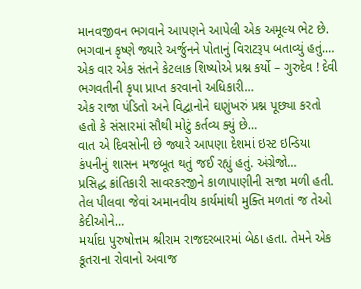માનવજીવન ભગવાને આપણને આપેલી એક અમૂલ્ય ભેટ છે. ભગવાન કૃષ્ણે જ્યારે અર્જુનને પોતાનું વિરાટરૂપ બતાવ્યું હતું.…
એક વાર એક સંતને કેટલાક શિષ્યોએ પ્રશ્ન કર્યો – ગુરુદેવ ! દેવી ભગવતીની કૃપા પ્રાપ્ત કરવાનો અધિકારી…
એક રાજા પંડિતો અને વિદ્વાનોને ઘણુંખરું પ્રશ્ન પૂછ્યા કરતો હતો કે સંસારમાં સૌથી મોટું કર્તવ્ય ક્યું છે…
વાત એ દિવસોની છે જ્યારે આપણા દેશમાં ઇસ્ટ ઇન્ડિયા કંપનીનું શાસન મજબૂત થતું જઈ રહ્યું હતું. અંગ્રેજો…
પ્રસિદ્ધ ક્રાંતિકારી સાવરકરજીને કાળાપાણીની સજા મળી હતી. તેલ પીલવા જેવાં અમાનવીય કાર્યમાંથી મુક્તિ મળતાં જ તેઓ કેદીઓને…
મર્યાદા પુરુષોત્તમ શ્રીરામ રાજદરબારમાં બેઠા હતા. તેમને એક કૂતરાના રોવાનો અવાજ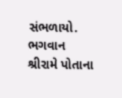સંભળાયો. ભગવાન શ્રીરામે પોતાના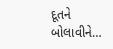દૂતને બોલાવીને…